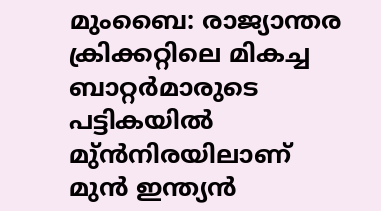മുംബൈ: രാജ്യാന്തര ക്രിക്കറ്റിലെ മികച്ച ബാറ്റർമാരുടെ പട്ടികയിൽ മു്ൻനിരയിലാണ് മുൻ ഇന്ത്യൻ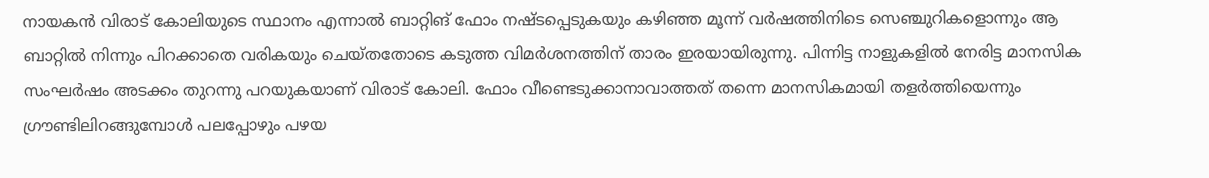നായകൻ വിരാട് കോലിയുടെ സ്ഥാനം എന്നാൽ ബാറ്റിങ് ഫോം നഷ്ടപ്പെടുകയും കഴിഞ്ഞ മൂന്ന് വർഷത്തിനിടെ സെഞ്ചുറികളൊന്നും ആ ബാറ്റിൽ നിന്നും പിറക്കാതെ വരികയും ചെയ്തതോടെ കടുത്ത വിമർശനത്തിന് താരം ഇരയായിരുന്നു. പിന്നിട്ട നാളുകളിൽ നേരിട്ട മാനസിക സംഘർഷം അടക്കം തുറന്നു പറയുകയാണ് വിരാട് കോലി. ഫോം വീണ്ടെടുക്കാനാവാത്തത് തന്നെ മാനസികമായി തളർത്തിയെന്നും ഗ്രൗണ്ടിലിറങ്ങുമ്പോൾ പലപ്പോഴും പഴയ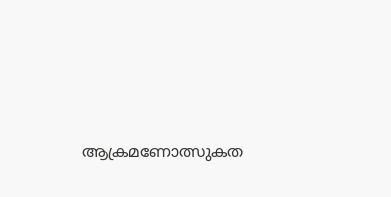ആക്രമണോത്സുകത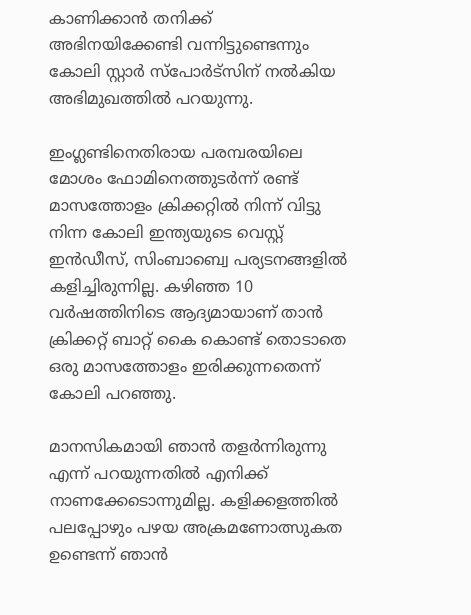കാണിക്കാൻ തനിക്ക് അഭിനയിക്കേണ്ടി വന്നിട്ടുണ്ടെന്നും കോലി സ്റ്റാർ സ്‌പോർട്‌സിന് നൽകിയ അഭിമുഖത്തിൽ പറയുന്നു.

ഇംഗ്ലണ്ടിനെതിരായ പരമ്പരയിലെ മോശം ഫോമിനെത്തുടർന്ന് രണ്ട് മാസത്തോളം ക്രിക്കറ്റിൽ നിന്ന് വിട്ടു നിന്ന കോലി ഇന്ത്യയുടെ വെസ്റ്റ് ഇൻഡീസ്, സിംബാബ്വെ പര്യടനങ്ങളിൽ കളിച്ചിരുന്നില്ല. കഴിഞ്ഞ 10 വർഷത്തിനിടെ ആദ്യമായാണ് താൻ ക്രിക്കറ്റ് ബാറ്റ് കൈ കൊണ്ട് തൊടാതെ ഒരു മാസത്തോളം ഇരിക്കുന്നതെന്ന് കോലി പറഞ്ഞു.

മാനസികമായി ഞാൻ തളർന്നിരുന്നു എന്ന് പറയുന്നതിൽ എനിക്ക് നാണക്കേടൊന്നുമില്ല. കളിക്കളത്തിൽ പലപ്പോഴും പഴയ അക്രമണോത്സുകത ഉണ്ടെന്ന് ഞാൻ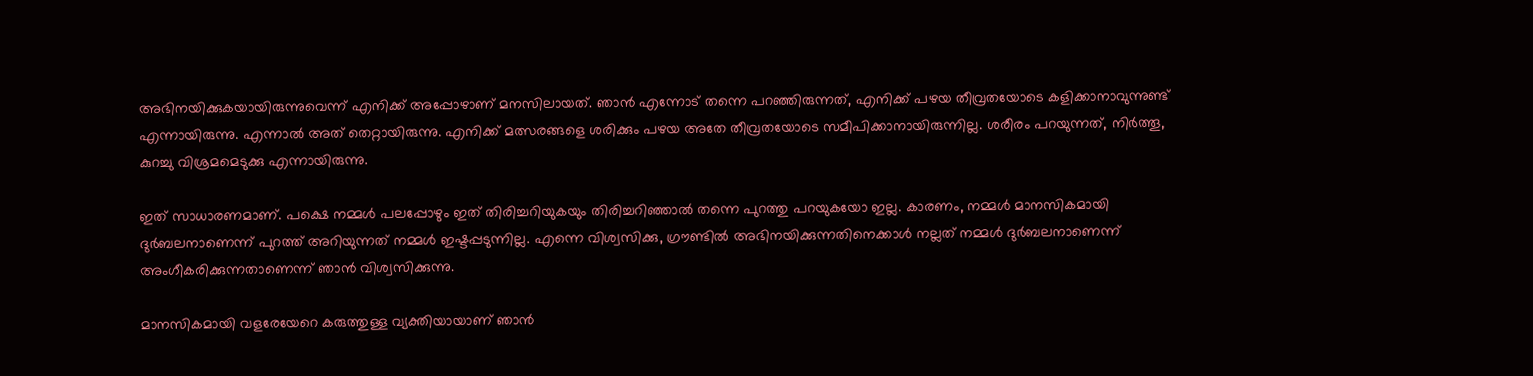അഭിനയിക്കുകയായിരുന്നുവെന്ന് എനിക്ക് അപ്പോഴാണ് മനസിലായത്. ഞാൻ എന്നോട് തന്നെ പറഞ്ഞിരുന്നത്, എനിക്ക് പഴയ തീവ്രതയോടെ കളിക്കാനാവുന്നുണ്ട് എന്നായിരുന്നു. എന്നാൽ അത് തെറ്റായിരുന്നു. എനിക്ക് മത്സരങ്ങളെ ശരിക്കും പഴയ അതേ തീവ്രതയോടെ സമീപിക്കാനായിരുന്നില്ല. ശരീരം പറയുന്നത്, നിർത്തൂ, കുറച്ചു വിശ്രമമെടുക്കു എന്നായിരുന്നു.

ഇത് സാധാരണമാണ്. പക്ഷെ നമ്മൾ പലപ്പോഴും ഇത് തിരിച്ചറിയുകയും തിരിച്ചറിഞ്ഞാൽ തന്നെ പുറത്തു പറയുകയോ ഇല്ല. കാരണം, നമ്മൾ മാനസികമായി ദുർബലനാണെന്ന് പുറത്ത് അറിയുന്നത് നമ്മൾ ഇഷ്ടപ്പടുന്നില്ല. എന്നെ വിശ്വസിക്കു, ഗ്രൗണ്ടിൽ അഭിനയിക്കുന്നതിനെക്കാൾ നല്ലത് നമ്മൾ ദുർബലനാണെന്ന് അംഗീകരിക്കുന്നതാണെന്ന് ഞാൻ വിശ്വസിക്കുന്നു.

മാനസികമായി വളരേയേറെ കരുത്തുള്ള വ്യക്തിയായാണ് ഞാൻ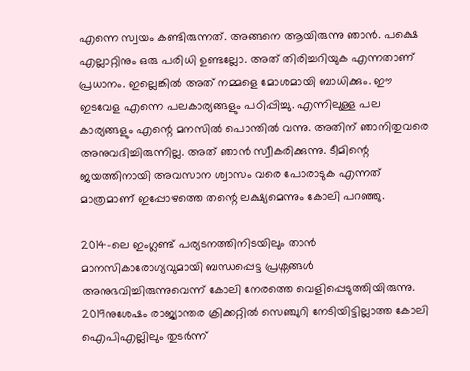എന്നെ സ്വയം കണ്ടിരുന്നത്. അങ്ങനെ ആയിരുന്നു ഞാൻ. പക്ഷെ എല്ലാറ്റിനും ഒരു പരിധി ഉണ്ടല്ലോ. അത് തിരിച്ചറിയുക എന്നതാണ് പ്രധാനം. ഇല്ലെങ്കിൽ അത് നമ്മളെ മോശമായി ബാധിക്കും. ഈ ഇടവേള എന്നെ പലകാര്യങ്ങളും പഠിപ്പിച്ചു. എന്നിലുള്ള പല കാര്യങ്ങളും എന്റെ മനസിൽ പൊന്തിൽ വന്നു. അതിന് ഞാനിതുവരെ അനുവദിച്ചിരുന്നില്ല. അത് ഞാൻ സ്വീകരിക്കുന്നു. ടീമിന്റെ ജയത്തിനായി അവസാന ശ്വാസം വരെ പോരാടുക എന്നത് മാത്രമാണ് ഇപ്പോഴത്തെ തന്റെ ലക്ഷ്യമെന്നും കോലി പറഞ്ഞു.

2014-ലെ ഇംഗ്ലണ്ട് പര്യടനത്തിനിടയിലും താൻ മാനസികാരോഗ്യവുമായി ബന്ധപ്പെട്ട പ്രശ്നങ്ങൾ അനുഭവിച്ചിരുന്നുവെന്ന് കോലി നേരത്തെ വെളിപ്പെടുത്തിയിരുന്നു. 2019നുശേഷം രാജ്യാന്തര ക്രിക്കറ്റിൽ സെഞ്ചുറി നേടിയിട്ടില്ലാത്ത കോലി ഐപിഎല്ലിലും തുടർന്ന്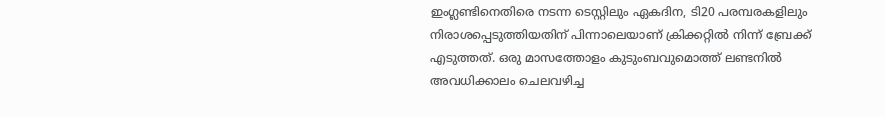ഇംഗ്ലണ്ടിനെതിരെ നടന്ന ടെസ്റ്റിലും ഏകദിന, ടി20 പരമ്പരകളിലും നിരാശപ്പെടുത്തിയതിന് പിന്നാലെയാണ് ക്രിക്കറ്റിൽ നിന്ന് ബ്രേക്ക് എടുത്തത്. ഒരു മാസത്തോളം കുടുംബവുമൊത്ത് ലണ്ടനിൽ അവധിക്കാലം ചെലവഴിച്ച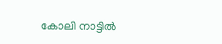കോലി നാട്ടിൽ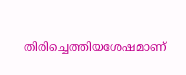തിരിച്ചെത്തിയശേഷമാണ്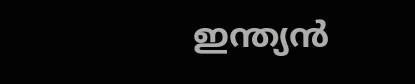ഇന്ത്യൻ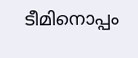ടീമിനൊപ്പം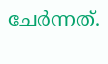ചേർന്നത്.